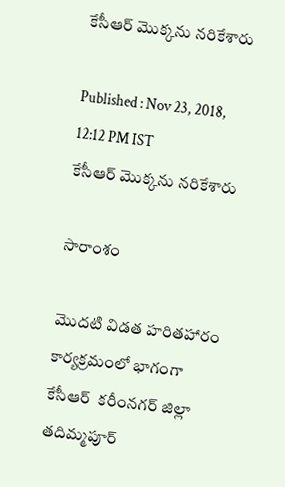కేసీఆర్ మొక్కను నరికేశారు

Published : Nov 23, 2018, 12:12 PM IST
కేసీఆర్ మొక్కను నరికేశారు

సారాంశం

మొదటి విడత హరితహారం కార్యక్రమంలో భాగంగా కేసీఆర్  కరీంనగర్ జిల్లా తదిమ్మపూర్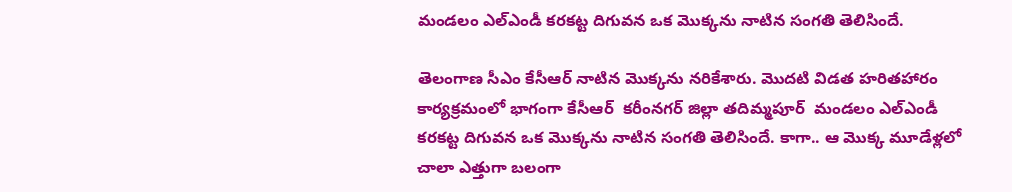మండలం ఎల్ఎండీ కరకట్ట దిగువన ఒక మొక్కను నాటిన సంగతి తెలిసిందే.

తెలంగాణ సీఎం కేసీఆర్ నాటిన మొక్కను నరికేశారు. మొదటి విడత హరితహారం కార్యక్రమంలో భాగంగా కేసీఆర్  కరీంనగర్ జిల్లా తదిమ్మపూర్  మండలం ఎల్ఎండీ కరకట్ట దిగువన ఒక మొక్కను నాటిన సంగతి తెలిసిందే. కాగా.. ఆ మొక్క మూడేళ్లలో చాలా ఎత్తుగా బలంగా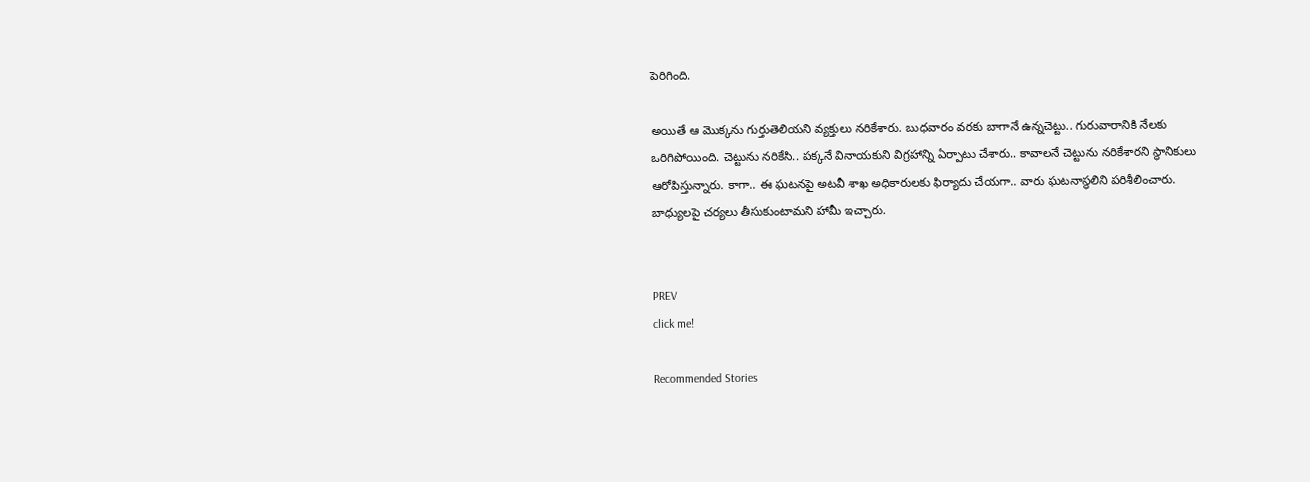పెరిగింది.

అయితే ఆ మొక్కను గుర్తుతెలియని వ్యక్తులు నరికేశారు. బుధవారం వరకు బాగానే ఉన్నచెట్టు.. గురువారానికి నేలకు ఒరిగిపోయింది. చెట్టును నరికేసి.. పక్కనే వినాయకుని విగ్రహాన్ని ఏర్పాటు చేశారు.. కావాలనే చెట్టును నరికేశారని స్థానికులు ఆరోపిస్తున్నారు. కాగా.. ఈ ఘటనపై అటవీ శాఖ అధికారులకు ఫిర్యాదు చేయగా.. వారు ఘటనాస్థలిని పరిశీలించారు. బాధ్యులపై చర్యలు తీసుకుంటామని హామీ ఇచ్చారు.


PREV
click me!

Recommended Stories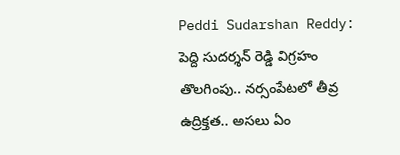Peddi Sudarshan Reddy: పెద్ది సుదర్శన్ రెడ్డి విగ్రహం తొలగింపు.. నర్సంపేటలో తీవ్ర ఉద్రిక్తత.. అసలు ఏం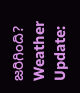జరిగింది?
Weather Update: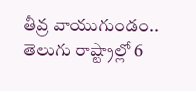తీవ్ర వాయుగుండం.. తెలుగు రాష్ట్రాల్లో 6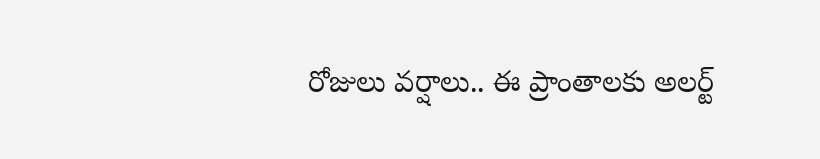రోజులు వర్షాలు.. ఈ ప్రాంతాలకు అలర్ట్